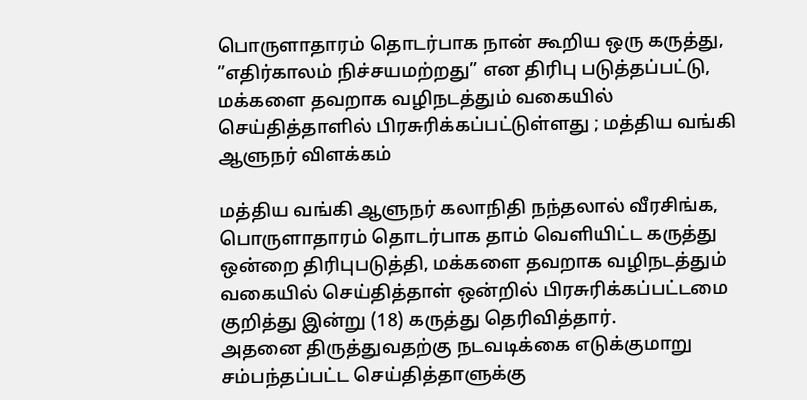பொருளாதாரம் தொடர்பாக நான் கூறிய ஒரு கருத்து, ”எதிர்காலம் நிச்சயமற்றது” என திரிபு படுத்தப்பட்டு, மக்களை தவறாக வழிநடத்தும் வகையில் செய்தித்தாளில் பிரசுரிக்கப்பட்டுள்ளது ; மத்திய வங்கி ஆளுநர் விளக்கம்

மத்திய வங்கி ஆளுநர் கலாநிதி நந்தலால் வீரசிங்க, பொருளாதாரம் தொடர்பாக தாம் வெளியிட்ட கருத்து ஒன்றை திரிபுபடுத்தி, மக்களை தவறாக வழிநடத்தும் வகையில் செய்தித்தாள் ஒன்றில் பிரசுரிக்கப்பட்டமை குறித்து இன்று (18) கருத்து தெரிவித்தார்.
அதனை திருத்துவதற்கு நடவடிக்கை எடுக்குமாறு சம்பந்தப்பட்ட செய்தித்தாளுக்கு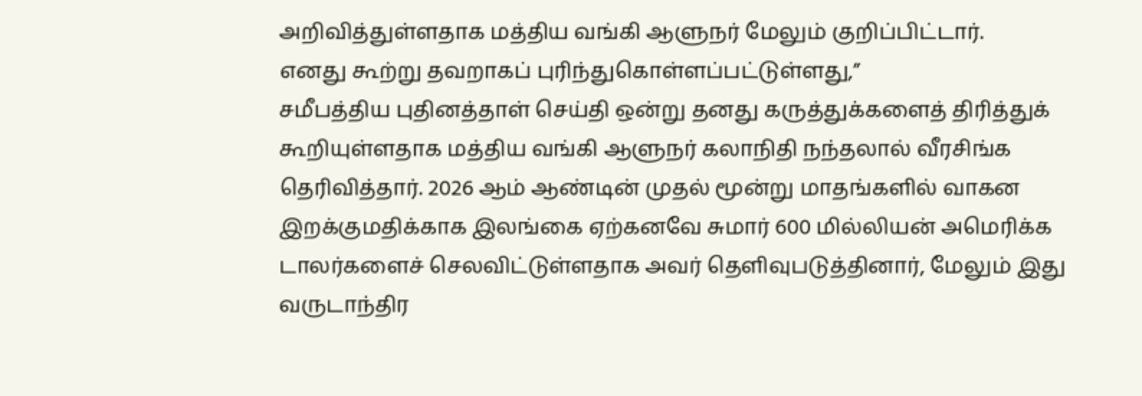அறிவித்துள்ளதாக மத்திய வங்கி ஆளுநர் மேலும் குறிப்பிட்டார்.
எனது கூற்று தவறாகப் புரிந்துகொள்ளப்பட்டுள்ளது,”
சமீபத்திய புதினத்தாள் செய்தி ஒன்று தனது கருத்துக்களைத் திரித்துக் கூறியுள்ளதாக மத்திய வங்கி ஆளுநர் கலாநிதி நந்தலால் வீரசிங்க தெரிவித்தார். 2026 ஆம் ஆண்டின் முதல் மூன்று மாதங்களில் வாகன இறக்குமதிக்காக இலங்கை ஏற்கனவே சுமார் 600 மில்லியன் அமெரிக்க டாலர்களைச் செலவிட்டுள்ளதாக அவர் தெளிவுபடுத்தினார், மேலும் இது வருடாந்திர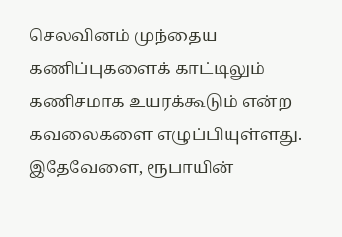செலவினம் முந்தைய கணிப்புகளைக் காட்டிலும் கணிசமாக உயரக்கூடும் என்ற கவலைகளை எழுப்பியுள்ளது.
இதேவேளை, ரூபாயின்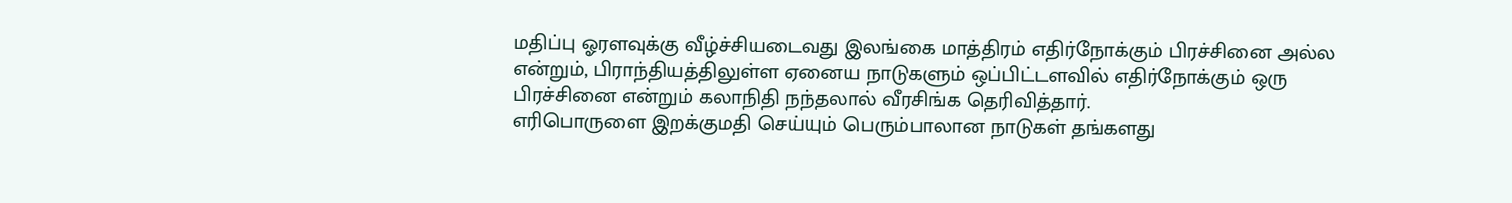மதிப்பு ஓரளவுக்கு வீழ்ச்சியடைவது இலங்கை மாத்திரம் எதிர்நோக்கும் பிரச்சினை அல்ல என்றும், பிராந்தியத்திலுள்ள ஏனைய நாடுகளும் ஒப்பிட்டளவில் எதிர்நோக்கும் ஒரு பிரச்சினை என்றும் கலாநிதி நந்தலால் வீரசிங்க தெரிவித்தார்.
எரிபொருளை இறக்குமதி செய்யும் பெரும்பாலான நாடுகள் தங்களது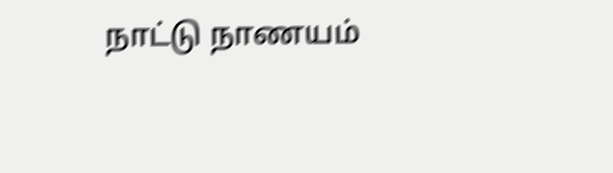நாட்டு நாணயம்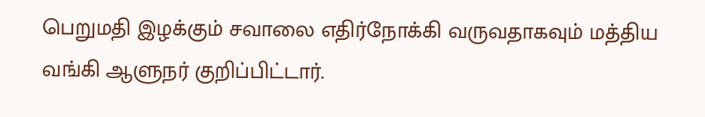பெறுமதி இழக்கும் சவாலை எதிர்நோக்கி வருவதாகவும் மத்திய வங்கி ஆளுநர் குறிப்பிட்டார்.